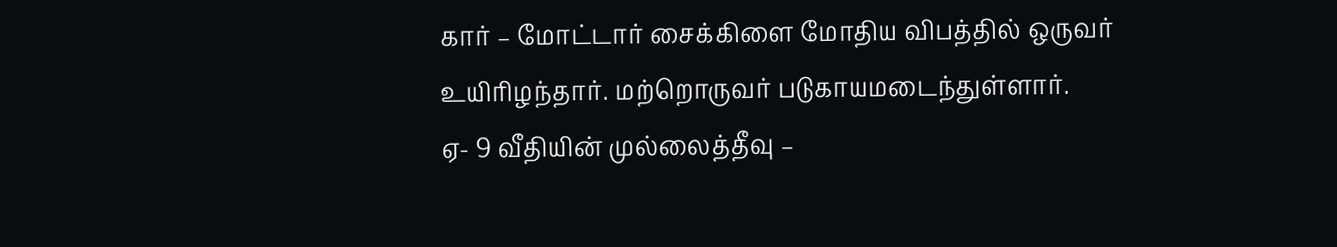கார் – மோட்டார் சைக்கிளை மோதிய விபத்தில் ஒருவர் உயிரிழந்தார். மற்றொருவர் படுகாயமடைந்துள்ளார்.
ஏ- 9 வீதியின் முல்லைத்தீவு –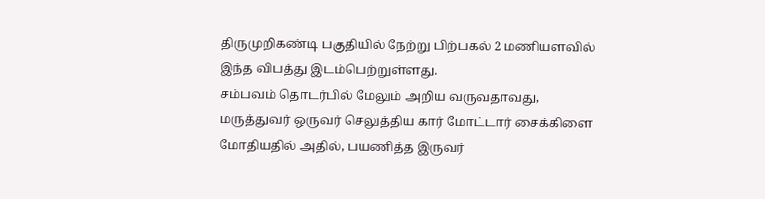திருமுறிகண்டி பகுதியில் நேற்று பிற்பகல் 2 மணியளவில் இந்த விபத்து இடம்பெற்றுள்ளது.
சம்பவம் தொடர்பில் மேலும் அறிய வருவதாவது,
மருத்துவர் ஒருவர் செலுத்திய கார் மோட்டார் சைக்கிளை மோதியதில் அதில், பயணித்த இருவர்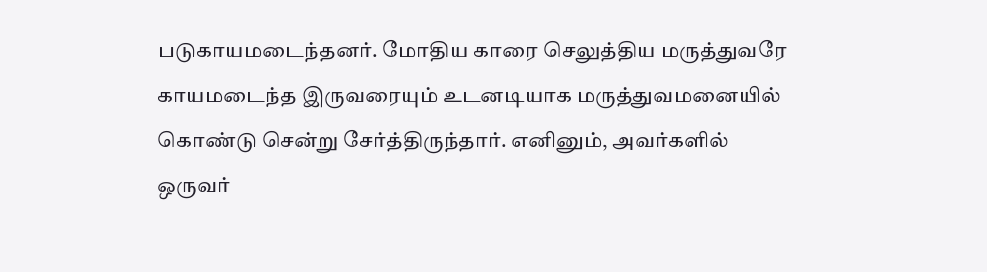படுகாயமடைந்தனர். மோதிய காரை செலுத்திய மருத்துவரே காயமடைந்த இருவரையும் உடனடியாக மருத்துவமனையில் கொண்டு சென்று சேர்த்திருந்தார். எனினும், அவர்களில் ஒருவர்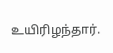உயிரிழந்தார்.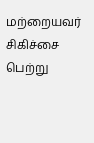மற்றையவர் சிகிச்சை பெற்று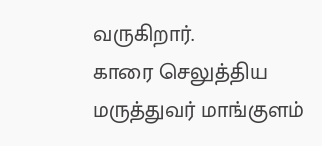வருகிறார்.
காரை செலுத்திய மருத்துவர் மாங்குளம்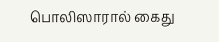பொலிஸாரால் கைது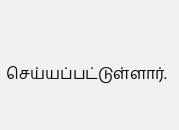செய்யப்பட்டுள்ளார்.